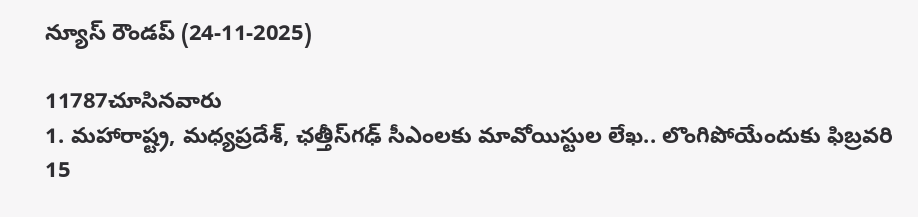న్యూస్ రౌండప్ (24-11-2025)

11787చూసినవారు
1. మహారాష్ట్ర, మధ్యప్రదేశ్‌, ఛత్తీస్‌గఢ్‌ సీఎంలకు మావోయిస్టుల లేఖ.. లొంగిపోయేందుకు ఫిబ్రవరి 15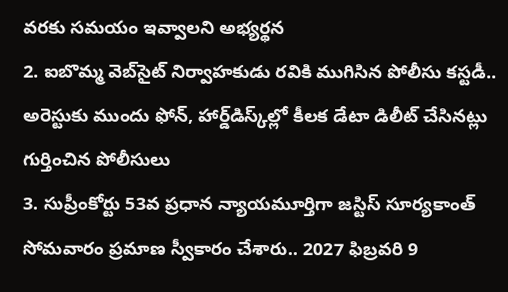వరకు సమయం ఇవ్వాలని అభ్యర్థన
2. ఐబొమ్మ వెబ్‌సైట్‌ నిర్వాహకుడు రవికి ముగిసిన పోలీసు కస్టడీ.. అరెస్టుకు ముందు ఫోన్, హార్డ్‌డిస్క్‌ల్లో కీలక డేటా డిలీట్ చేసినట్లు గుర్తించిన పోలీసులు
3. సుప్రీంకోర్టు 53వ ప్రధాన న్యాయమూర్తిగా జస్టిస్‌ సూర్యకాంత్‌ సోమవారం ప్రమాణ స్వీకారం చేశారు.. 2027 ఫిబ్రవరి 9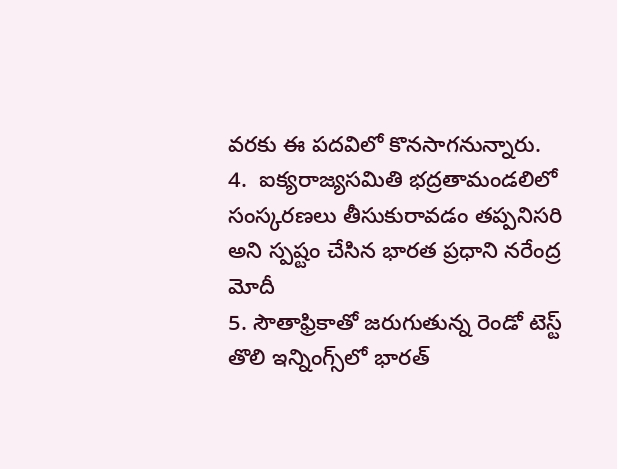వరకు ఈ పదవిలో కొనసాగనున్నారు.
4.  ఐక్యరాజ్యసమితి భద్రతామండలిలో సంస్కరణలు తీసుకురావడం తప్పనిసరి అని స్పష్టం చేసిన భారత ప్రధాని నరేంద్ర మోదీ
5. సౌతాఫ్రికాతో జరుగుతున్న రెండో టెస్ట్ తొలి ఇన్నింగ్స్‌లో భారత్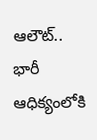ఆలౌట్.. భారీ ఆధిక్యంలోకి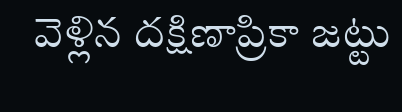వెళ్లిన దక్షిణాప్రికా జట్టు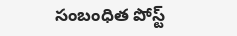సంబంధిత పోస్ట్